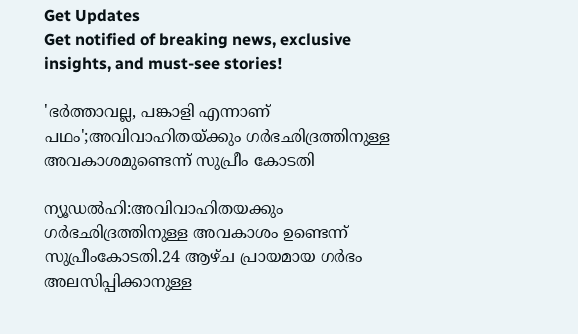Get Updates
Get notified of breaking news, exclusive insights, and must-see stories!

'ഭര്‍ത്താവല്ല, പങ്കാളി എന്നാണ് പഥം';അവിവാഹിതയ്ക്കും ഗര്‍ഭഛിദ്രത്തിനുള്ള അവകാശമുണ്ടെന്ന് സുപ്രീം കോടതി

ന്യൂഡല്‍ഹി:അവിവാഹിതയക്കും ഗര്‍ഭഛിദ്രത്തിനുള്ള അവകാശം ഉണ്ടെന്ന് സുപ്രീംകോടതി.24 ആഴ്ച പ്രായമായ ഗര്‍ഭം അലസിപ്പിക്കാനുള്ള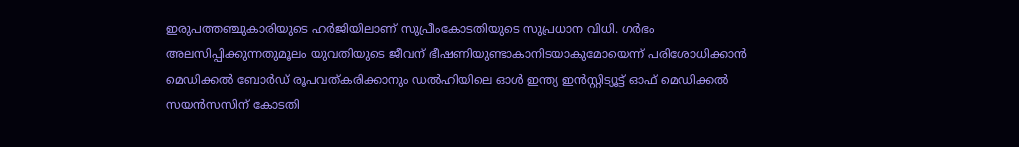ഇരുപത്തഞ്ചുകാരിയുടെ ഹര്‍ജിയിലാണ് സുപ്രീംകോടതിയുടെ സുപ്രധാന വിധി. ഗര്‍ഭം അലസിപ്പിക്കുന്നതുമൂലം യുവതിയുടെ ജീവന് ഭീഷണിയുണ്ടാകാനിടയാകുമോയെന്ന് പരിശോധിക്കാന്‍ മെഡിക്കല്‍ ബോര്‍ഡ് രൂപവത്കരിക്കാനും ഡല്‍ഹിയിലെ ഓള്‍ ഇന്ത്യ ഇന്‍സ്റ്റിട്യൂട്ട് ഓഫ് മെഡിക്കല്‍ സയന്‍സസിന് കോടതി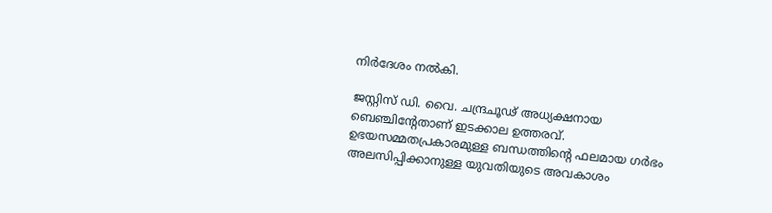നിര്‍ദേശം നല്‍കി.

ജസ്റ്റിസ് ഡി. വൈ. ചന്ദ്രചൂഢ് അധ്യക്ഷനായ ബെഞ്ചിന്റേതാണ് ഇടക്കാല ഉത്തരവ്. ഉഭയസമ്മതപ്രകാരമുള്ള ബന്ധത്തിന്റെ ഫലമായ ഗര്‍ഭം അലസിപ്പിക്കാനുള്ള യുവതിയുടെ അവകാശം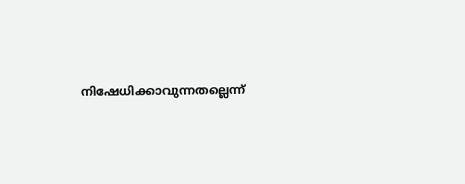നിഷേധിക്കാവുന്നതല്ലെന്ന്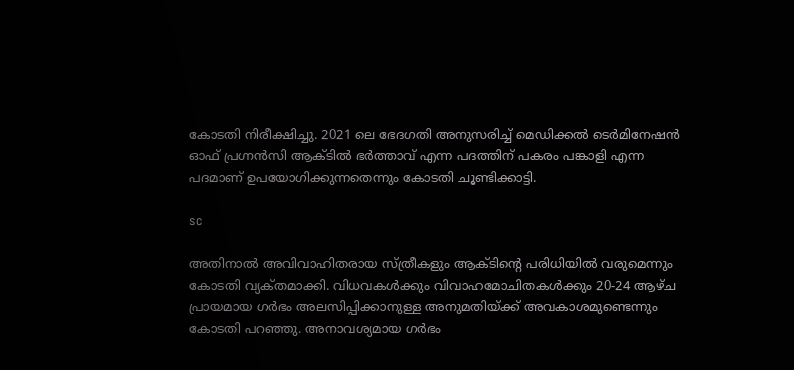കോടതി നിരീക്ഷിച്ചു. 2021 ലെ ഭേദഗതി അനുസരിച്ച് മെഡിക്കല്‍ ടെര്‍മിനേഷന്‍ ഓഫ് പ്രഗ്നന്‍സി ആക്ടില്‍ ഭര്‍ത്താവ് എന്ന പദത്തിന് പകരം പങ്കാളി എന്ന പദമാണ് ഉപയോഗിക്കുന്നതെന്നും കോടതി ചൂണ്ടിക്കാട്ടി.

sc

അതിനാല്‍ അവിവാഹിതരായ സ്ത്രീകളും ആക്ടിന്റെ പരിധിയില്‍ വരുമെന്നും കോടതി വ്യക്‌തമാക്കി. വിധവകള്‍ക്കും വിവാഹമോചിതകള്‍ക്കും 20-24 ആഴ്ച പ്രായമായ ഗര്‍ഭം അലസിപ്പിക്കാനുള്ള അനുമതിയ്ക്ക് അവകാശമുണ്ടെന്നും കോടതി പറഞ്ഞു. അനാവശ്യമായ ഗര്‍ഭം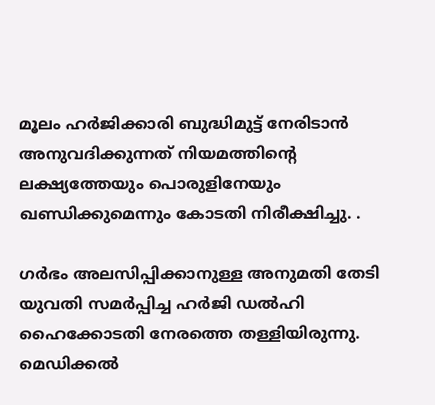മൂലം ഹര്‍ജിക്കാരി ബുദ്ധിമുട്ട് നേരിടാന്‍ അനുവദിക്കുന്നത് നിയമത്തിന്റെ ലക്ഷ്യത്തേയും പൊരുളിനേയും ഖണ്ഡിക്കുമെന്നും കോടതി നിരീക്ഷിച്ചു. .

ഗര്‍ഭം അലസിപ്പിക്കാനുള്ള അനുമതി തേടി യുവതി സമര്‍പ്പിച്ച ഹര്‍ജി ഡല്‍ഹി ഹൈക്കോടതി നേരത്തെ തള്ളിയിരുന്നു. മെഡിക്കല്‍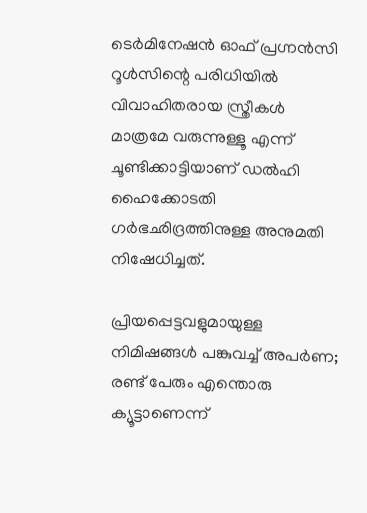ടെര്‍മിനേഷന്‍ ഓഫ് പ്രഗ്നന്‍സി റൂള്‍സിന്റെ പരിധിയില്‍ വിവാഹിതരായ സ്ത്രീകള്‍ മാത്രമേ വരുന്നുള്ളൂ എന്ന് ചൂണ്ടിക്കാട്ടിയാണ് ഡല്‍ഹി ഹൈക്കോടതി ഗര്‍ഭഛിദ്രത്തിനുള്ള അനുമതി നിഷേധിച്ചത്.

പ്രിയപ്പെട്ടവളുമായുള്ള നിമിഷങ്ങള്‍ പങ്കുവച്ച് അപര്‍ണ; രണ്ട് പേരും എന്തൊരു ക്യൂട്ടാണെന്ന്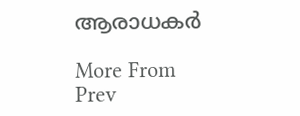ആരാധകര്‍

More From
Prev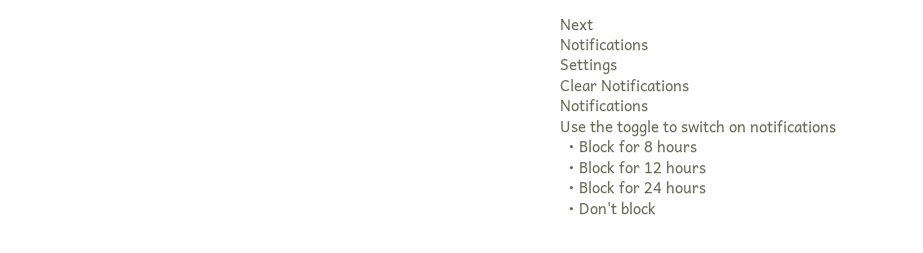Next
Notifications
Settings
Clear Notifications
Notifications
Use the toggle to switch on notifications
  • Block for 8 hours
  • Block for 12 hours
  • Block for 24 hours
  • Don't block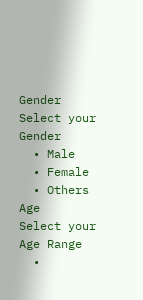Gender
Select your Gender
  • Male
  • Female
  • Others
Age
Select your Age Range
  •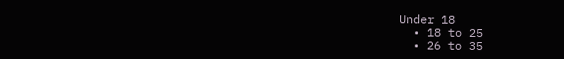Under 18
  • 18 to 25
  • 26 to 35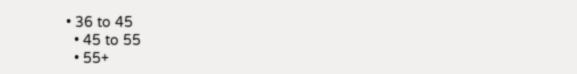• 36 to 45
  • 45 to 55
  • 55+